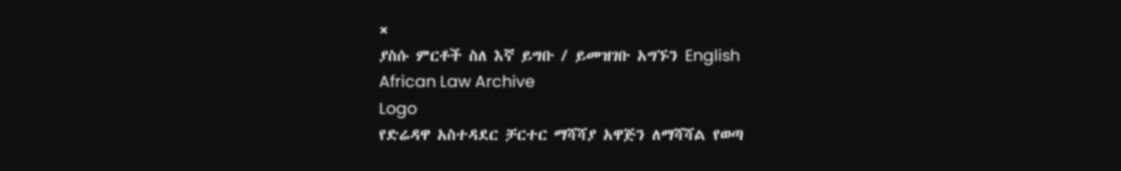×
ያስሱ ምርቶች ስለ እኛ ይግቡ / ይመዝገቡ አግኙን English
African Law Archive
Logo
የድሬዳዋ አስተዳደር ቻርተር ማሻሻያ አዋጅን ለማሻሻል የወጣ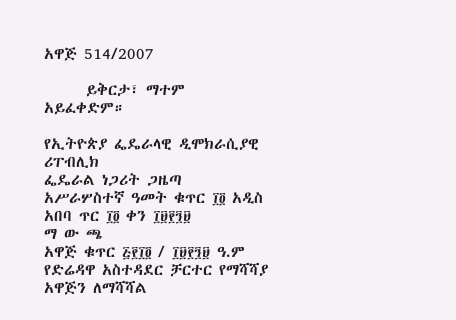አዋጅ 514/2007

      ይቅርታ፣ ማተም አይፈቀድም።

የኢትዮጵያ ፌዴራላዊ ዲሞክራሲያዊ ሪፐብሊክ
ፌዴራል ነጋሪት ጋዜጣ
አሥራሦስተኛ ዓመት ቁጥር ፲፬ አዲስ አበባ ጥር ፲፬ ቀን ፲፱፻፺፱
ማ ው ጫ
አዋጅ ቁጥር ፭፻፲፬ / ፲፱፻፺፱ ዓ.ም
የድሬዳዋ አስተዳደር ቻርተር የማሻሻያ አዋጅን ለማሻሻል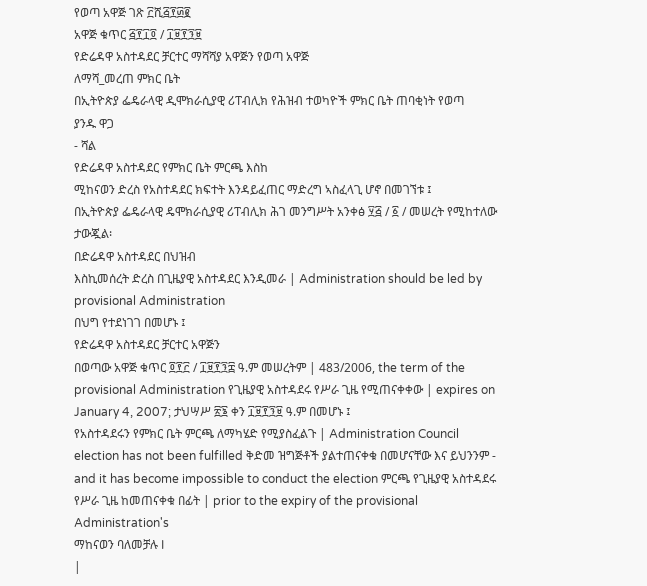የወጣ አዋጅ ገጽ ፫ሺ፭፻፴፪
አዋጅ ቁጥር ፭፻፲፬ / ፲፱፻፺፱
የድሬዳዋ አስተዳደር ቻርተር ማሻሻያ አዋጅን የወጣ አዋጅ
ለማሻ_መረጠ ምክር ቤት
በኢትዮጵያ ፌዴራላዊ ዲሞክራሲያዊ ሪፐብሊክ የሕዝብ ተወካዮች ምክር ቤት ጠባቂነት የወጣ
ያንዱ ዋጋ
- ሻል
የድሬዳዋ አስተዳደር የምክር ቤት ምርጫ እስከ
ሚከናወን ድረስ የአስተዳደር ክፍተት እንዳይፈጠር ማድረግ ኣስፈላጊ ሆኖ በመገኘቱ ፤
በኢትዮጵያ ፌዴራላዊ ዴሞክራሲያዊ ሪፐብሊክ ሕገ መንግሥት አንቀፅ ፶፭ / ፩ / መሠረት የሚከተለው ታውጇል፡
በድሬዳዋ አስተዳደር በህዝብ
እስኪመሰረት ድረስ በጊዜያዊ አስተዳደር እንዲመራ | Administration should be led by provisional Administration
በህግ የተደነገገ በመሆኑ ፤
የድሬዳዋ አስተዳደር ቻርተር አዋጅን
በወጣው አዋጅ ቁጥር ፬፻፫ / ፲፱፻፺፰ ዓ.ም መሠረትም | 483/2006, the term of the provisional Administration የጊዜያዊ አስተዳደሩ የሥራ ጊዜ የሚጠናቀቀው | expires on January 4, 2007; ታህሣሥ ፳፮ ቀን ፲፱፻፺፱ ዓ.ም በመሆኑ ፤
የአስተዳደሩን የምክር ቤት ምርጫ ለማካሄድ የሚያስፈልጉ | Administration Council election has not been fulfilled ቅድመ ዝግጅቶች ያልተጠናቀቁ በመሆናቸው እና ይህንንም - and it has become impossible to conduct the election ምርጫ የጊዜያዊ አስተዳደሩ የሥራ ጊዜ ከመጠናቀቁ በፊት | prior to the expiry of the provisional Administration's
ማከናወን ባለመቻሉ I
|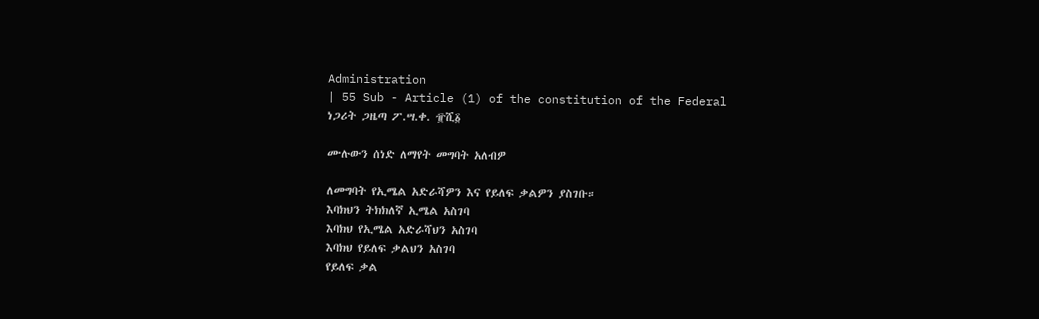Administration
| 55 Sub - Article (1) of the constitution of the Federal
ነጋሪት ጋዜጣ ፖ.ሣ.ቀ. ፹ሺ፩

ሙሉውን ሰነድ ለማየት መግባት አለብዎ

ለመግባት የኢሜል አድራሻዎን እና የይለፍ ቃልዎን ያስገቡ።
እባክህን ትክክለኛ ኢሜል አስገባ
እባክህ የኢሜል አድራሻህን አስገባ
እባክህ የይለፍ ቃልህን አስገባ
የይለፍ ቃል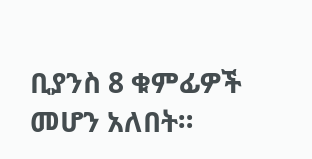ቢያንስ 8 ቁምፊዎች መሆን አለበት።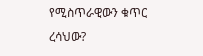የሚስጥራዊውን ቁጥር ረሳህው?